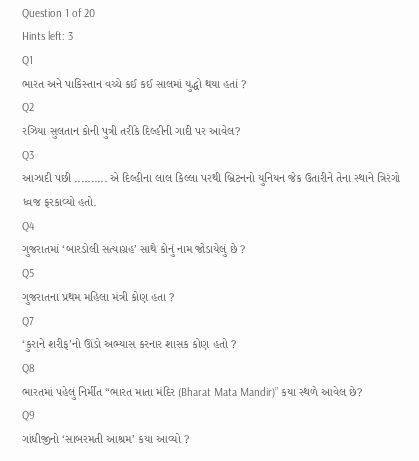Question 1 of 20
Hints left: 3
Q1
ભારત અને પાકિસ્તાન વચ્ચે કઈ કઈ સાલમાં યુદ્ધો થયા હતાં ?
Q2
રઝિયા સુલતાન કોની પુત્રી તરીકે દિલ્હીની ગાદી પર આવેલ?
Q3
આઝાદી પછી .......... એ દિલ્હીના લાલ કિલ્લા પરથી બ્રિટનનો યુનિયન જેક ઉતારીને તેના સ્થાને ત્રિરંગો ધ્વજ ફરકાવ્યો હતો.
Q4
ગુજરાતમાં ‘બારડોલી સત્યાગ્રહ’ સાથે કોનું નામ જોડાયેલું છે ?
Q5
ગુજરાતના પ્રથમ મહિલા મંત્રી કોણ હતા ?
Q7
‘કુરાને શરીફ’નો ઊંડો અભ્યાસ કરનાર શાસક કોણ હતો ?
Q8
ભારતમાં પહેલું નિર્મીત “ભારત માતા મંદિર (Bharat Mata Mandir)” કયા સ્થળે આવેલ છે?
Q9
ગાંધીજીનો ‘સાબરમતી આશ્રમ’ કયા આવ્યો ?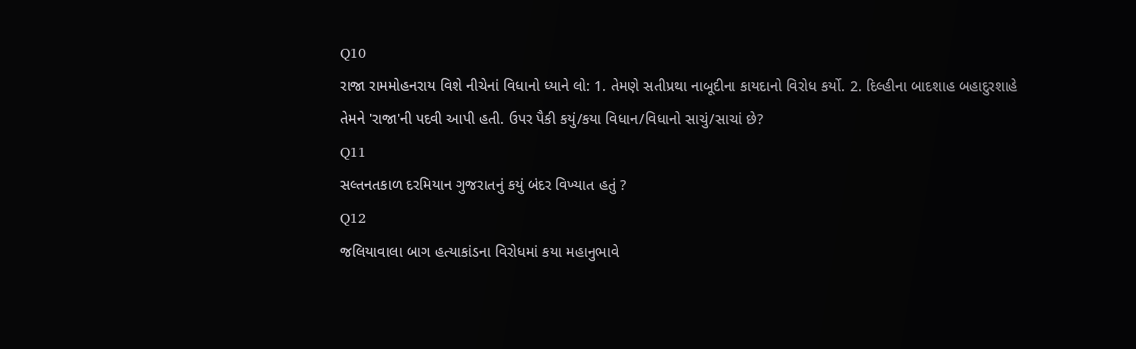Q10
રાજા રામમોહનરાય વિશે નીચેનાં વિધાનો ધ્યાને લો: 1. તેમણે સતીપ્રથા નાબૂદીના કાયદાનો વિરોધ કર્યો. 2. દિલ્હીના બાદશાહ બહાદુરશાહે તેમને 'રાજા'ની પદવી આપી હતી. ઉપર પૈકી કયું/કયા વિધાન/વિધાનો સાચું/સાચાં છે?
Q11
સલ્તનતકાળ દરમિયાન ગુજરાતનું કયું બંદર વિખ્યાત હતું ?
Q12
જલિયાવાલા બાગ હત્યાકાંડના વિરોધમાં કયા મહાનુભાવે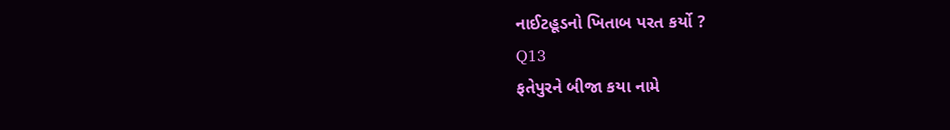નાઈટહૂડનો ખિતાબ પરત કર્યો ?
Q13
ફતેપુરને બીજા કયા નામે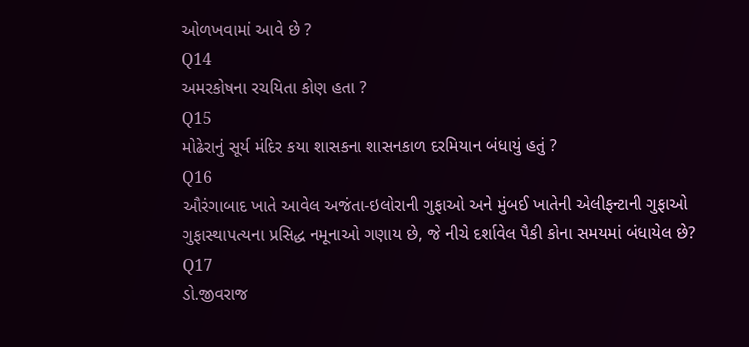ઓળખવામાં આવે છે ?
Q14
અમરકોષના રચયિતા કોણ હતા ?
Q15
મોઢેરાનું સૂર્ય મંદિર કયા શાસકના શાસનકાળ દરમિયાન બંધાયું હતું ?
Q16
ઔરંગાબાદ ખાતે આવેલ અજંતા-ઇલોરાની ગુફાઓ અને મુંબઈ ખાતેની એલીફન્ટાની ગુફાઓ ગુફાસ્થાપત્યના પ્રસિદ્ધ નમૂનાઓ ગણાય છે, જે નીચે દર્શાવેલ પૈકી કોના સમયમાં બંધાયેલ છે?
Q17
ડો.જીવરાજ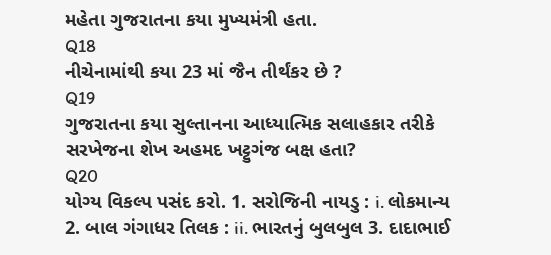મહેતા ગુજરાતના કયા મુખ્યમંત્રી હતા.
Q18
નીચેનામાંથી કયા 23 માં જૈન તીર્થંકર છે ?
Q19
ગુજરાતના કયા સુલ્તાનના આધ્યાત્મિક સલાહકાર તરીકે સરખેજના શેખ અહમદ ખટ્ટુગંજ બક્ષ હતા?
Q20
યોગ્ય વિકલ્પ પસંદ કરો. 1. સરોજિની નાયડુ : i. લોકમાન્ય 2. બાલ ગંગાધર તિલક : ii. ભારતનું બુલબુલ 3. દાદાભાઈ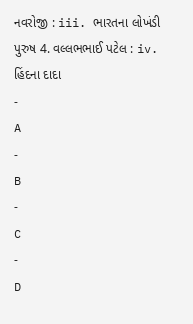નવરોજી : iii. ભારતના લોખંડી પુરુષ 4. વલ્લભભાઈ પટેલ : iv. હિંદના દાદા
-
A
-
B
-
C
-
D